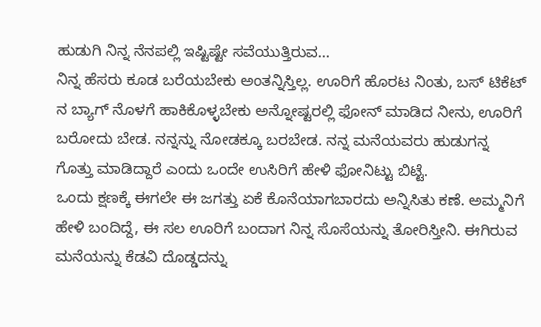ಹುಡುಗಿ ನಿನ್ನ ನೆನಪಲ್ಲಿ ಇಷ್ಟಿಷ್ಟೇ ಸವೆಯುತ್ತಿರುವ...
ನಿನ್ನ ಹೆಸರು ಕೂಡ ಬರೆಯಬೇಕು ಅಂತನ್ನಿಸ್ತಿಲ್ಲ. ಊರಿಗೆ ಹೊರಟ ನಿಂತು, ಬಸ್ ಟಿಕೆಟ್ ನ ಬ್ಯಾಗ್ ನೊಳಗೆ ಹಾಕಿಕೊಳ್ಳಬೇಕು ಅನ್ನೋಷ್ಟರಲ್ಲಿ ಫೋನ್ ಮಾಡಿದ ನೀನು, ಊರಿಗೆ ಬರೋದು ಬೇಡ. ನನ್ನನ್ನು ನೋಡಕ್ಕೂ ಬರಬೇಡ. ನನ್ನ ಮನೆಯವರು ಹುಡುಗನ್ನ ಗೊತ್ತು ಮಾಡಿದ್ದಾರೆ ಎಂದು ಒಂದೇ ಉಸಿರಿಗೆ ಹೇಳಿ ಫೋನಿಟ್ಟು ಬಿಟ್ಟೆ.
ಒಂದು ಕ್ಷಣಕ್ಕೆ ಈಗಲೇ ಈ ಜಗತ್ತು ಏಕೆ ಕೊನೆಯಾಗಬಾರದು ಅನ್ನಿಸಿತು ಕಣೆ. ಅಮ್ಮನಿಗೆ ಹೇಳಿ ಬಂದಿದ್ದೆ, ಈ ಸಲ ಊರಿಗೆ ಬಂದಾಗ ನಿನ್ನ ಸೊಸೆಯನ್ನು ತೋರಿಸ್ತೀನಿ. ಈಗಿರುವ ಮನೆಯನ್ನು ಕೆಡವಿ ದೊಡ್ಡದನ್ನು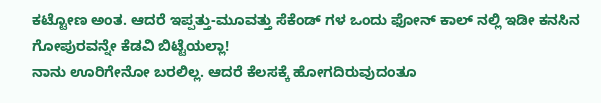ಕಟ್ಟೋಣ ಅಂತ. ಆದರೆ ಇಪ್ಪತ್ತು-ಮೂವತ್ತು ಸೆಕೆಂಡ್ ಗಳ ಒಂದು ಫೋನ್ ಕಾಲ್ ನಲ್ಲಿ ಇಡೀ ಕನಸಿನ ಗೋಪುರವನ್ನೇ ಕೆಡವಿ ಬಿಟ್ಟೆಯಲ್ಲಾ!
ನಾನು ಊರಿಗೇನೋ ಬರಲಿಲ್ಲ. ಆದರೆ ಕೆಲಸಕ್ಕೆ ಹೋಗದಿರುವುದಂತೂ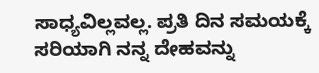ಸಾಧ್ಯವಿಲ್ಲವಲ್ಲ. ಪ್ರತಿ ದಿನ ಸಮಯಕ್ಕೆ ಸರಿಯಾಗಿ ನನ್ನ ದೇಹವನ್ನು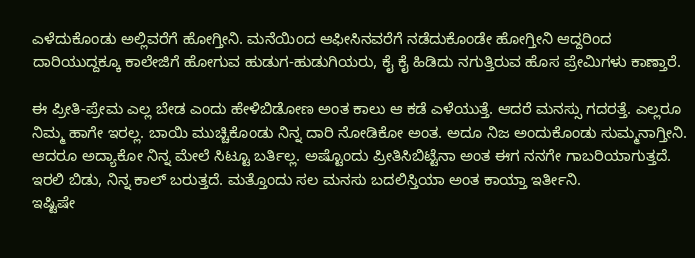ಎಳೆದುಕೊಂಡು ಅಲ್ಲಿವರೆಗೆ ಹೋಗ್ತೀನಿ. ಮನೆಯಿಂದ ಆಫೀಸಿನವರೆಗೆ ನಡೆದುಕೊಂಡೇ ಹೋಗ್ತೀನಿ ಆದ್ದರಿಂದ ದಾರಿಯುದ್ದಕ್ಕೂ ಕಾಲೇಜಿಗೆ ಹೋಗುವ ಹುಡುಗ-ಹುಡುಗಿಯರು, ಕೈ ಕೈ ಹಿಡಿದು ನಗುತ್ತಿರುವ ಹೊಸ ಪ್ರೇಮಿಗಳು ಕಾಣ್ತಾರೆ.

ಈ ಪ್ರೀತಿ-ಪ್ರೇಮ ಎಲ್ಲ ಬೇಡ ಎಂದು ಹೇಳಿಬಿಡೋಣ ಅಂತ ಕಾಲು ಆ ಕಡೆ ಎಳೆಯುತ್ತೆ. ಆದರೆ ಮನಸ್ಸು ಗದರತ್ತೆ. ಎಲ್ಲರೂ ನಿಮ್ಮ ಹಾಗೇ ಇರಲ್ಲ. ಬಾಯಿ ಮುಚ್ಚಿಕೊಂಡು ನಿನ್ನ ದಾರಿ ನೋಡಿಕೋ ಅಂತ. ಅದೂ ನಿಜ ಅಂದುಕೊಂಡು ಸುಮ್ಮನಾಗ್ತೀನಿ.
ಆದರೂ ಅದ್ಯಾಕೋ ನಿನ್ನ ಮೇಲೆ ಸಿಟ್ಟೂ ಬರ್ತಿಲ್ಲ. ಅಷ್ಟೊಂದು ಪ್ರೀತಿಸಿಬಿಟ್ಟೆನಾ ಅಂತ ಈಗ ನನಗೇ ಗಾಬರಿಯಾಗುತ್ತದೆ. ಇರಲಿ ಬಿಡು, ನಿನ್ನ ಕಾಲ್ ಬರುತ್ತದೆ. ಮತ್ತೊಂದು ಸಲ ಮನಸು ಬದಲಿಸ್ತಿಯಾ ಅಂತ ಕಾಯ್ತಾ ಇರ್ತೀನಿ.
ಇಷ್ಟಿಷೇ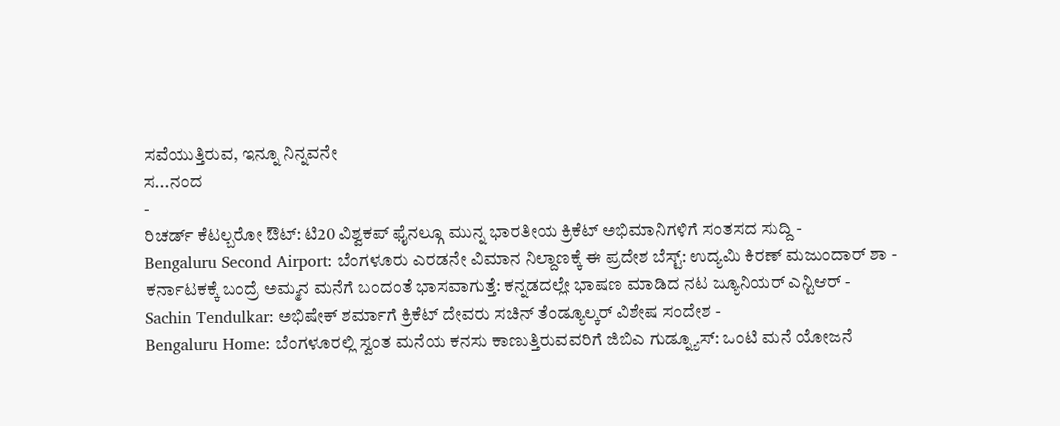ಸವೆಯುತ್ತಿರುವ, ಇನ್ನೂ ನಿನ್ನವನೇ
ಸ...ನಂದ
-
ರಿಚರ್ಡ್ ಕೆಟಲ್ಬರೋ ಔಟ್: ಟಿ20 ವಿಶ್ವಕಪ್ ಫೈನಲ್ಗೂ ಮುನ್ನ ಭಾರತೀಯ ಕ್ರಿಕೆಟ್ ಅಭಿಮಾನಿಗಳಿಗೆ ಸಂತಸದ ಸುದ್ದಿ -
Bengaluru Second Airport: ಬೆಂಗಳೂರು ಎರಡನೇ ವಿಮಾನ ನಿಲ್ದಾಣಕ್ಕೆ ಈ ಪ್ರದೇಶ ಬೆಸ್ಟ್: ಉದ್ಯಮಿ ಕಿರಣ್ ಮಜುಂದಾರ್ ಶಾ -
ಕರ್ನಾಟಕಕ್ಕೆ ಬಂದ್ರೆ ಅಮ್ಮನ ಮನೆಗೆ ಬಂದಂತೆ ಭಾಸವಾಗುತ್ತೆ: ಕನ್ನಡದಲ್ಲೇ ಭಾಷಣ ಮಾಡಿದ ನಟ ಜ್ಯೂನಿಯರ್ ಎನ್ಟಿಆರ್ -
Sachin Tendulkar: ಅಭಿಷೇಕ್ ಶರ್ಮಾಗೆ ಕ್ರಿಕೆಟ್ ದೇವರು ಸಚಿನ್ ತೆಂಡ್ಯೂಲ್ಕರ್ ವಿಶೇಷ ಸಂದೇಶ -
Bengaluru Home: ಬೆಂಗಳೂರಲ್ಲಿ ಸ್ವಂತ ಮನೆಯ ಕನಸು ಕಾಣುತ್ತಿರುವವರಿಗೆ ಜಿಬಿಎ ಗುಡ್ನ್ಯೂಸ್: ಒಂಟಿ ಮನೆ ಯೋಜನೆ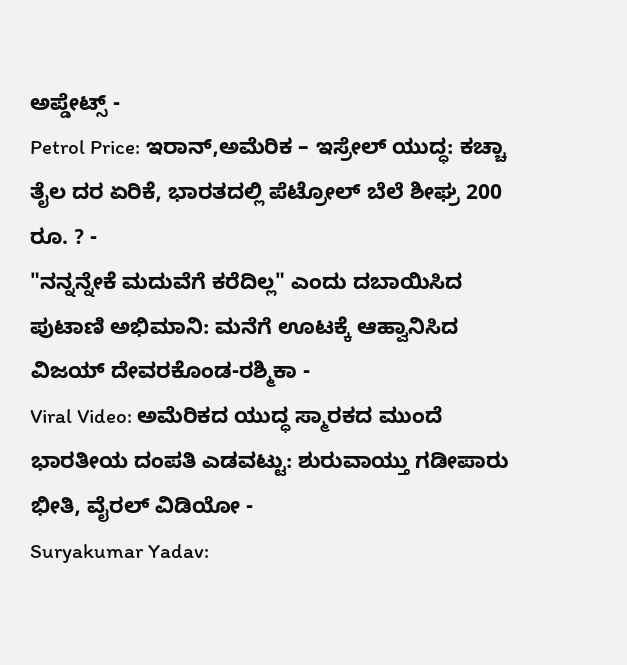ಅಪ್ಡೇಟ್ಸ್ -
Petrol Price: ಇರಾನ್,ಅಮೆರಿಕ – ಇಸ್ರೇಲ್ ಯುದ್ಧ: ಕಚ್ಚಾ ತೈಲ ದರ ಏರಿಕೆ, ಭಾರತದಲ್ಲಿ ಪೆಟ್ರೋಲ್ ಬೆಲೆ ಶೀಘ್ರ 200 ರೂ. ? -
"ನನ್ನನ್ನೇಕೆ ಮದುವೆಗೆ ಕರೆದಿಲ್ಲ" ಎಂದು ದಬಾಯಿಸಿದ ಪುಟಾಣಿ ಅಭಿಮಾನಿ: ಮನೆಗೆ ಊಟಕ್ಕೆ ಆಹ್ವಾನಿಸಿದ ವಿಜಯ್ ದೇವರಕೊಂಡ-ರಶ್ಮಿಕಾ -
Viral Video: ಅಮೆರಿಕದ ಯುದ್ಧ ಸ್ಮಾರಕದ ಮುಂದೆ ಭಾರತೀಯ ದಂಪತಿ ಎಡವಟ್ಟು: ಶುರುವಾಯ್ತು ಗಡೀಪಾರು ಭೀತಿ, ವೈರಲ್ ವಿಡಿಯೋ -
Suryakumar Yadav: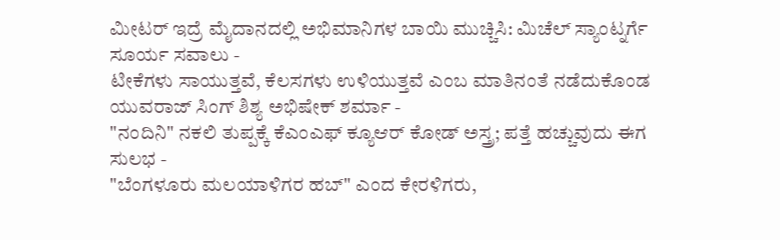ಮೀಟರ್ ಇದ್ರೆ ಮೈದಾನದಲ್ಲಿ ಅಭಿಮಾನಿಗಳ ಬಾಯಿ ಮುಚ್ಚಿಸಿ: ಮಿಚೆಲ್ ಸ್ಯಾಂಟ್ನರ್ಗೆ ಸೂರ್ಯ ಸವಾಲು -
ಟೀಕೆಗಳು ಸಾಯುತ್ತವೆ, ಕೆಲಸಗಳು ಉಳಿಯುತ್ತವೆ ಎಂಬ ಮಾತಿನಂತೆ ನಡೆದುಕೊಂಡ ಯುವರಾಜ್ ಸಿಂಗ್ ಶಿಶ್ಯ ಅಭಿಷೇಕ್ ಶರ್ಮಾ -
"ನಂದಿನಿ" ನಕಲಿ ತುಪ್ಪಕ್ಕೆ ಕೆಎಂಎಫ್ ಕ್ಯೂಆರ್ ಕೋಡ್ ಅಸ್ತ್ರ; ಪತ್ತೆ ಹಚ್ಚುವುದು ಈಗ ಸುಲಭ -
"ಬೆಂಗಳೂರು ಮಲಯಾಳಿಗರ ಹಬ್" ಎಂದ ಕೇರಳಿಗರು,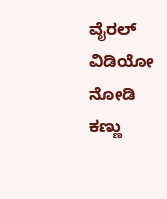ವೈರಲ್ ವಿಡಿಯೋ ನೋಡಿ ಕಣ್ಣು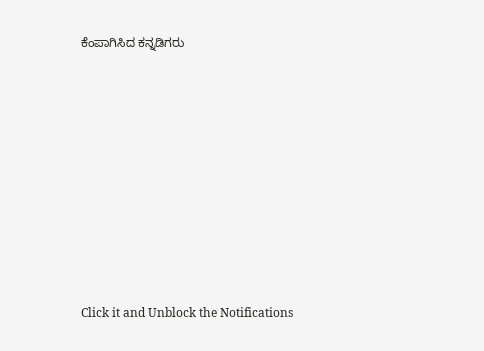ಕೆಂಪಾಗಿಸಿದ ಕನ್ನಡಿಗರು












Click it and Unblock the Notifications